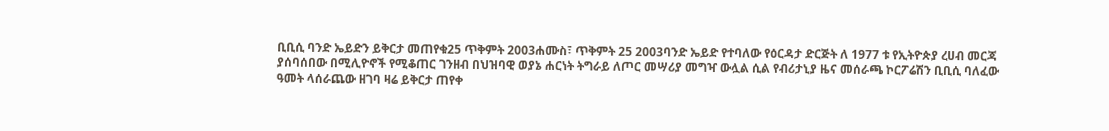ቢቢሲ ባንድ ኤይድን ይቅርታ መጠየቁ25 ጥቅምት 2003ሐሙስ፣ ጥቅምት 25 2003ባንድ ኤይድ የተባለው የዕርዳታ ድርጅት ለ 1977 ቱ የኢትዮጵያ ረሀብ መርጃ ያሰባሰበው በሚሊዮኖች የሚቆጠር ገንዘብ በህዝባዊ ወያኔ ሐርነት ትግራይ ለጦር መሣሪያ መግዣ ውሏል ሲል የብሪታኒያ ዜና መሰራጫ ኮርፖሬሽን ቢቢሲ ባለፈው ዓመት ላሰራጨው ዘገባ ዛሬ ይቅርታ ጠየቀ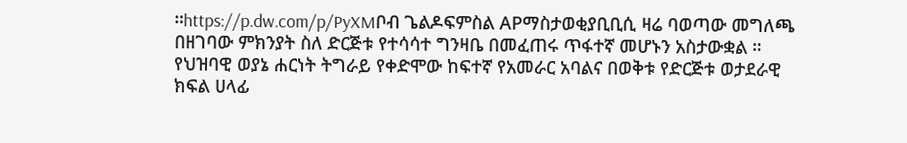።https://p.dw.com/p/PyXMቦብ ጌልዶፍምስል APማስታወቂያቢቢሲ ዛሬ ባወጣው መግለጫ በዘገባው ምክንያት ስለ ድርጅቱ የተሳሳተ ግንዛቤ በመፈጠሩ ጥፋተኛ መሆኑን አስታውቋል ። የህዝባዊ ወያኔ ሐርነት ትግራይ የቀድሞው ከፍተኛ የአመራር አባልና በወቅቱ የድርጅቱ ወታደራዊ ክፍል ሀላፊ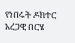የነበሩት ዶክተር አረጋዊ በርሄ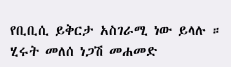የቢቢሲ ይቅርታ አስገራሚ ነው ይላሉ ። ሂሩት መለሰ ነጋሽ መሐመድ